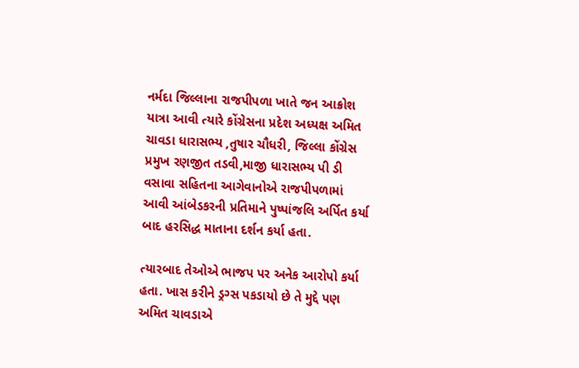નર્મદા જિલ્લાના રાજપીપળા ખાતે જન આક્રોશ યાત્રા આવી ત્યારે કોંગ્રેસના પ્રદેશ અધ્યક્ષ અમિત ચાવડા ધારાસભ્ય ,તુષાર ચૌધરી, જિલ્લા કોંગ્રેસ પ્રમુખ રણજીત તડવી,માજી ધારાસભ્ય પી ડી વસાવા સહિતના આગેવાનોએ રાજપીપળામાં આવી આંબેડકરની પ્રતિમાને પુષ્પાંજલિ અર્પિત કર્યા બાદ હરસિદ્ધ માતાના દર્શન કર્યા હતા.

ત્યારબાદ તેઓએ ભાજપ પર અનેક આરોપો કર્યા હતા. ખાસ કરીને ડ્રગ્સ પકડાયો છે તે મુદ્દે પણ અમિત ચાવડાએ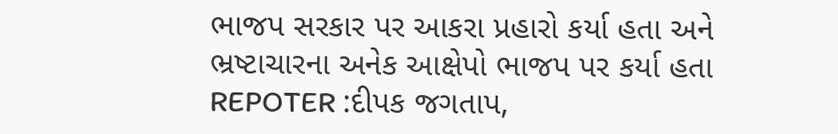ભાજપ સરકાર પર આકરા પ્રહારો કર્યા હતા અને ભ્રષ્ટાચારના અનેક આક્ષેપો ભાજપ પર કર્યા હતા
REPOTER :દીપક જગતાપ,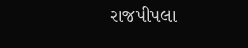રાજપીપલા